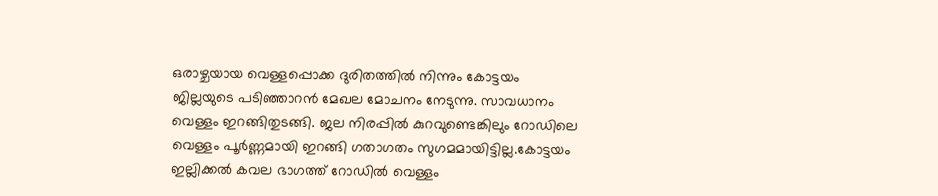ഒരാഴ്ചയായ വെള്ളപ്പൊക്ക ദുരിതത്തിൽ നിന്നും കോട്ടയം ജില്ലയുടെ പടിഞ്ഞാറൻ മേഖല മോചനം നേടുന്നു. സാവധാനം വെള്ളം ഇറങ്ങിതുടങ്ങി. ജല നിരപ്പിൽ കുറവുണ്ടെങ്കിലും റോഡിലെ വെള്ളം പൂർണ്ണമായി ഇറങ്ങി ഗതാഗതം സുഗമമായിട്ടില്ല.കോട്ടയം ഇല്ലിക്കൽ കവല ഭാഗത്ത് റോഡിൽ വെള്ളം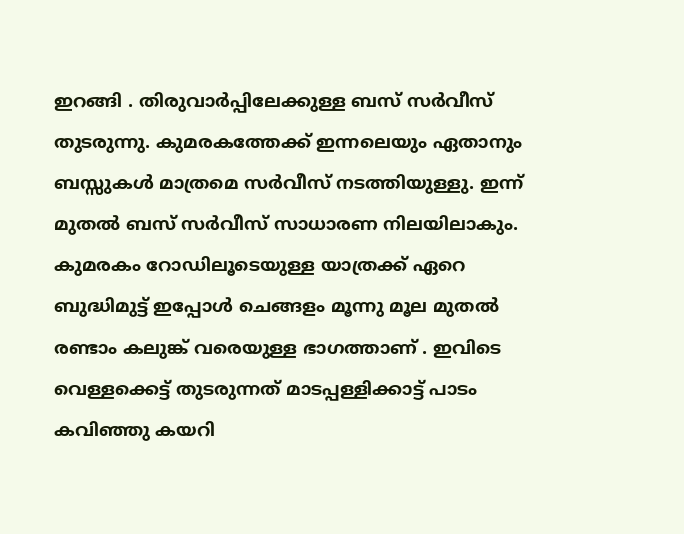ഇറങ്ങി . തിരുവാർപ്പിലേക്കുള്ള ബസ് സർവീസ് തുടരുന്നു. കുമരകത്തേക്ക് ഇന്നലെയും ഏതാനും ബസ്സുകൾ മാത്രമെ സർവീസ് നടത്തിയുള്ളു. ഇന്ന് മുതൽ ബസ് സർവീസ് സാധാരണ നിലയിലാകും. കുമരകം റോഡിലൂടെയുള്ള യാത്രക്ക് ഏറെ ബുദ്ധിമുട്ട് ഇപ്പോൾ ചെങ്ങളം മൂന്നു മൂല മുതൽ രണ്ടാം കലുങ്ക് വരെയുള്ള ഭാഗത്താണ് . ഇവിടെ വെള്ളക്കെട്ട് തുടരുന്നത് മാടപ്പള്ളിക്കാട്ട് പാടം കവിഞ്ഞു കയറി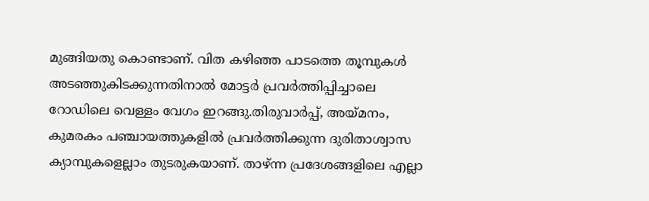മുങ്ങിയതു കൊണ്ടാണ്. വിത കഴിഞ്ഞ പാടത്തെ തൂമ്പുകൾ അടഞ്ഞുകിടക്കുന്നതിനാൽ മോട്ടർ പ്രവർത്തിപ്പിച്ചാലെ റോഡിലെ വെള്ളം വേഗം ഇറങ്ങു.തിരുവാർപ്പ്, അയ്മനം, കുമരകം പഞ്ചായത്തുകളിൽ പ്രവർത്തിക്കുന്ന ദുരിതാശ്വാസ ക്യാമ്പുകളെല്ലാം തുടരുകയാണ്. താഴ്ന്ന പ്രദേശങ്ങളിലെ എല്ലാ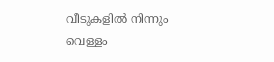വീടുകളിൽ നിന്നും വെള്ളം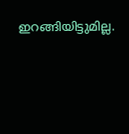ഇറങ്ങിയിട്ടുമില്ല.